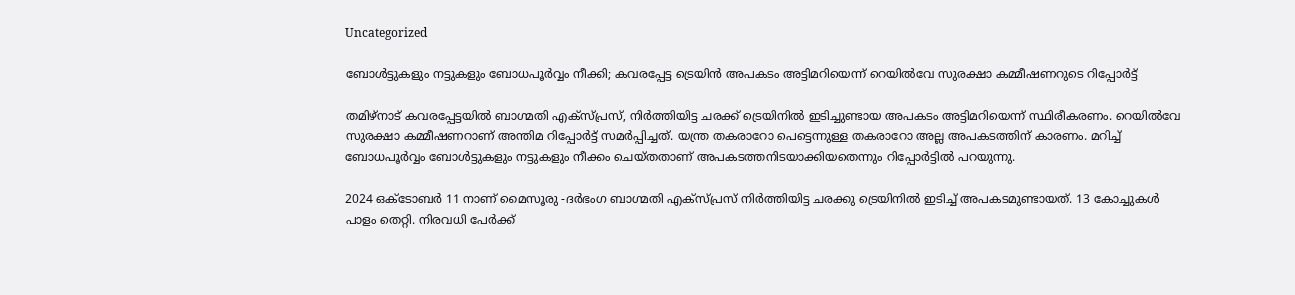Uncategorized

ബോൾട്ടുകളും നട്ടുകളും ബോധപൂർവ്വം നീക്കി; കവരപ്പേട്ട ട്രെയിൻ അപകടം അട്ടിമറിയെന്ന് റെയിൽവേ സുരക്ഷാ കമ്മീഷണറുടെ റിപ്പോർട്ട്

തമിഴ്നാട് കവരപ്പേട്ടയിൽ ബാഗ്മതി എക്സ്പ്രസ്, നിർത്തിയിട്ട ചരക്ക് ട്രെയിനിൽ ഇടിച്ചുണ്ടായ അപകടം അട്ടിമറിയെന്ന് സ്ഥിരീകരണം. റെയിൽവേ സുരക്ഷാ കമ്മീഷണറാണ് അന്തിമ റിപ്പോർട്ട് സമർപ്പിച്ചത്. യന്ത്ര തകരാറോ പെട്ടെന്നുള്ള തകരാറോ അല്ല അപകടത്തിന് കാരണം. മറിച്ച് ബോധപൂർവ്വം ബോൾട്ടുകളും നട്ടുകളും നീക്കം ചെയ്തതാണ് അപകടത്തനിടയാക്കിയതെന്നും റിപ്പോർട്ടിൽ പറയുന്നു.

2024 ഒക്ടോബർ 11 നാണ് മൈസൂരു -ദർഭംഗ ബാഗ്മതി എക്സ്പ്രസ് നിർത്തിയിട്ട ചരക്കു ട്രെയിനിൽ ഇടിച്ച് അപകടമുണ്ടായത്. 13 കോച്ചുകൾ പാളം തെറ്റി. നിരവധി പേർക്ക്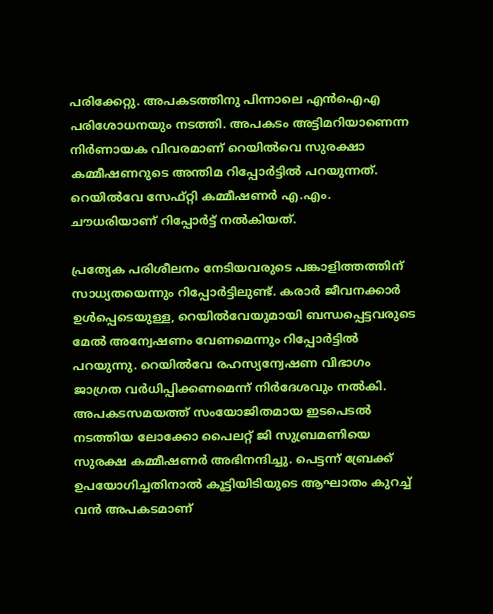പരിക്കേറ്റു. അപകടത്തിനു പിന്നാലെ എൻഐഎ പരിശോധനയും നടത്തി. അപകടം അട്ടിമറിയാണെന്ന നിർണായക വിവരമാണ് റെയിൽവെ സുരക്ഷാ കമ്മീഷണറുടെ അന്തിമ റിപ്പോർട്ടിൽ പറയുന്നത്. റെയിൽവേ സേഫ്റ്റി കമ്മീഷണർ എ.എം. ചൗധരിയാണ് റിപ്പോർട്ട് നൽകിയത്.

പ്രത്യേക പരിശീലനം നേടിയവരുടെ പങ്കാളിത്തത്തിന് സാധ്യതയെന്നും റിപ്പോർട്ടിലുണ്ട്. കരാർ ജീവനക്കാർ ഉൾപ്പെടെയുള്ള, റെയിൽവേയുമായി ബന്ധപ്പെട്ടവരുടെ മേൽ അന്വേഷണം വേണമെന്നും റിപ്പോർട്ടിൽ പറയുന്നു. റെയിൽവേ രഹസ്യന്വേഷണ വിഭാഗം ജാഗ്രത വർധിപ്പിക്കണമെന്ന് നിർദേശവും നൽകി. അപകടസമയത്ത് സംയോജിതമായ ഇടപെടൽ നടത്തിയ ലോക്കോ പൈലറ്റ് ജി സുബ്രമണിയെ സുരക്ഷ കമ്മീഷണർ അഭിനന്ദിച്ചു. പെട്ടന്ന് ബ്രേക്ക് ഉപയോഗിച്ചതിനാൽ കൂട്ടിയിടിയുടെ ആഘാതം കുറച്ച് വൻ അപകടമാണ്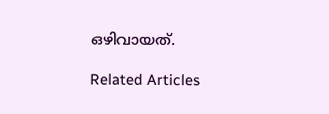ഒഴിവായത്.

Related Articles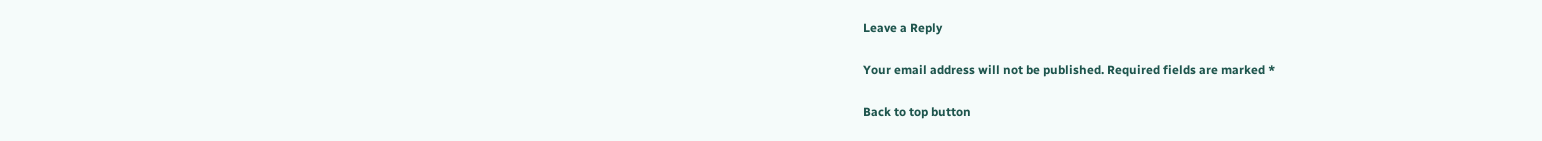Leave a Reply

Your email address will not be published. Required fields are marked *

Back to top button